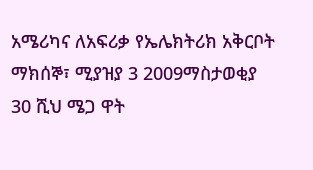አሜሪካና ለአፍሪቃ የኤሌክትሪክ አቅርቦት
ማክሰኞ፣ ሚያዝያ 3 2009ማስታወቂያ
30 ሺህ ሜጋ ዋት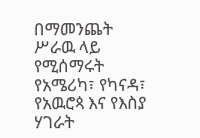በማመንጨት ሥራዉ ላይ የሚሰማሩት የአሜሪካ፣ የካናዳ፣ የአዉሮጳ እና የእስያ ሃገራት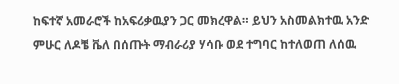ከፍተኛ አመራሮች ከአፍሪቃዉያን ጋር መክረዋል። ይህን አስመልክተዉ አንድ ምሁር ለዶቼ ቬለ በሰጡት ማብራሪያ ሃሳቡ ወደ ተግባር ከተለወጠ ለሰዉ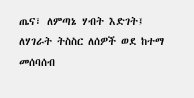ጤና፣ ለምጣኔ ሃብት እድገት፤ ለሃገራት ትስስር ለሰዎች ወደ ከተማ መሰባሰብ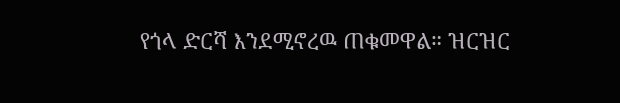የጎላ ድርሻ እንደሚኖረዉ ጠቁመዋል። ዝርዝር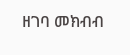ዘገባ መክብብ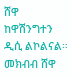ሸዋ ከዋሽንግተን ዲሲ ልኮልናል።
መክብብ ሸዋ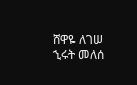ሸዋዬ ለገሠ
ኂሩት መለሰ